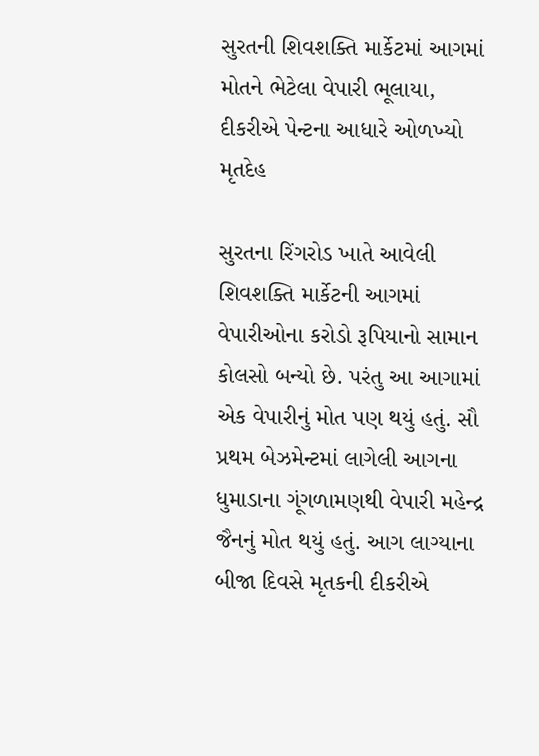સુરતની શિવશક્તિ માર્કેટમાં આગમાં મોતને ભેટેલા વેપારી ભૂલાયા, દીકરીએ પેન્ટના આધારે ઓળખ્યો મૃતદેહ

સુરતના રિંગરોડ ખાતે આવેલી શિવશક્તિ માર્કેટની આગમાં વેપારીઓના કરોડો રૂપિયાનો સામાન કોલસો બન્યો છે. પરંતુ આ આગામાં એક વેપારીનું મોત પણ થયું હતું. સૌ પ્રથમ બેઝમેન્ટમાં લાગેલી આગના ધુમાડાના ગૂંગળામણથી વેપારી મહેન્દ્ર જૈનનું મોત થયું હતું. આગ લાગ્યાના બીજા દિવસે મૃતકની દીકરીએ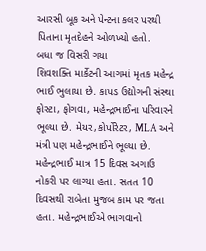આરસી બૂક અને પેન્ટના કલર પરથી પિતાના મૃતદેહને ઓળખ્યો હતો.
બધા જ વિસરી ગયા
શિવશક્તિ માર્કેટની આગમાં મૃતક મહેન્દ્ર ભાઈ ભુલાયા છે. કાપડ ઉદ્યોગની સંસ્થા ફોસ્ટા, ફોગવા, મહેન્દ્રભાઈના પરિવારને ભૂલ્યા છે. મેયર,કોર્પોરેટર, MLA અને મંત્રી પણ મહેન્દ્રભાઈને ભૂલ્યા છે. મહેન્દ્રભાઈ માત્ર 15 દિવસ અગાઉ નોકરી પર લાગ્યા હતા. સતત 10 દિવસથી રાબેતા મુજબ કામ પર જતા હતા. મહેન્દ્રભાઈએ ભાગવાનો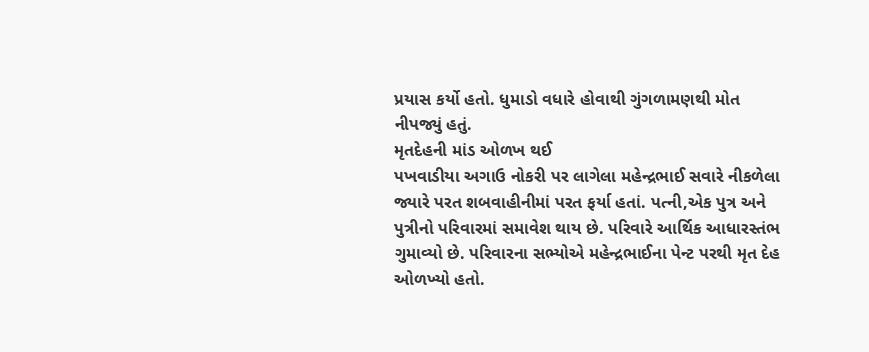પ્રયાસ કર્યો હતો. ધુમાડો વધારે હોવાથી ગુંગળામણથી મોત નીપજ્યું હતું.
મૃતદેહની માંડ ઓળખ થઈ
પખવાડીયા અગાઉ નોકરી પર લાગેલા મહેન્દ્રભાઈ સવારે નીકળેલા જ્યારે પરત શબવાહીનીમાં પરત ફર્યા હતાં. પત્ની,એક પુત્ર અને પુત્રીનો પરિવારમાં સમાવેશ થાય છે. પરિવારે આર્થિક આધારસ્તંભ ગુમાવ્યો છે. પરિવારના સભ્યોએ મહેન્દ્રભાઈના પેન્ટ પરથી મૃત દેહ ઓળખ્યો હતો.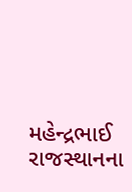મહેન્દ્રભાઈ રાજસ્થાનના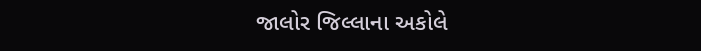જાલોર જિલ્લાના અકોલે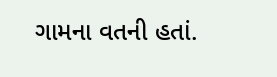ગામના વતની હતાં.